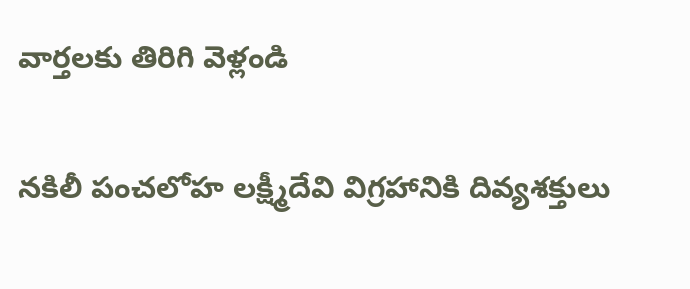వార్తలకు తిరిగి వెళ్లండి

నకిలీ పంచలోహ లక్ష్మీదేవి విగ్రహానికి దివ్యశక్తులు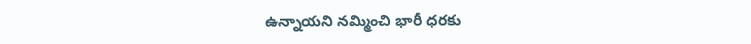ఉన్నాయని నమ్మించి భారీ ధరకు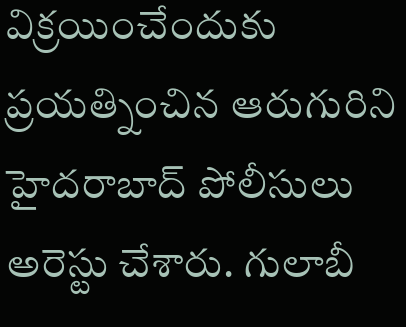విక్రయించేందుకు ప్రయత్నించిన ఆరుగురిని హైదరాబాద్ పోలీసులు అరెస్టు చేశారు. గులాబీ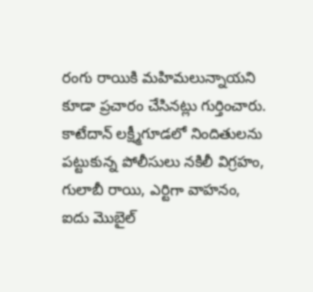రంగు రాయికి మహిమలున్నాయని కూడా ప్రచారం చేసినట్లు గుర్తించారు.
కాటేదాన్ లక్ష్మీగూడలో నిందితులను పట్టుకున్న పోలీసులు నకిలీ విగ్రహం, గులాబీ రాయి, ఎర్టిగా వాహనం, ఐదు మొబైల్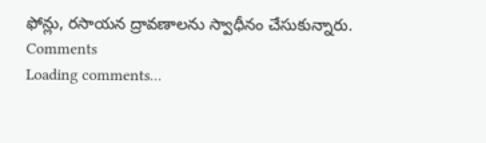ఫోన్లు, రసాయన ద్రావణాలను స్వాధీనం చేసుకున్నారు.
Comments
Loading comments...